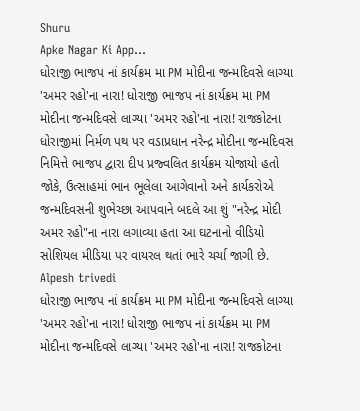Shuru
Apke Nagar Ki App…
ધોરાજી ભાજપ નાં કાર્યક્રમ મા PM મોદીના જન્મદિવસે લાગ્યા 'અમર રહો'ના નારા! ધોરાજી ભાજપ નાં કાર્યક્રમ મા PM મોદીના જન્મદિવસે લાગ્યા 'અમર રહો'ના નારા! રાજકોટના ધોરાજીમાં નિર્મળ પથ પર વડાપ્રધાન નરેન્દ્ર મોદીના જન્મદિવસ નિમિત્તે ભાજપ દ્વારા દીપ પ્રજ્વલિત કાર્યક્રમ યોજાયો હતો જોકે, ઉત્સાહમાં ભાન ભૂલેલા આગેવાનો અને કાર્યકરોએ જન્મદિવસની શુભેચ્છા આપવાને બદલે આ શું "નરેન્દ્ર મોદી અમર રહો"ના નારા લગાવ્યા હતા આ ઘટનાનો વીડિયો સોશિયલ મીડિયા પર વાયરલ થતાં ભારે ચર્ચા જાગી છે.
Alpesh trivedi
ધોરાજી ભાજપ નાં કાર્યક્રમ મા PM મોદીના જન્મદિવસે લાગ્યા 'અમર રહો'ના નારા! ધોરાજી ભાજપ નાં કાર્યક્રમ મા PM મોદીના જન્મદિવસે લાગ્યા 'અમર રહો'ના નારા! રાજકોટના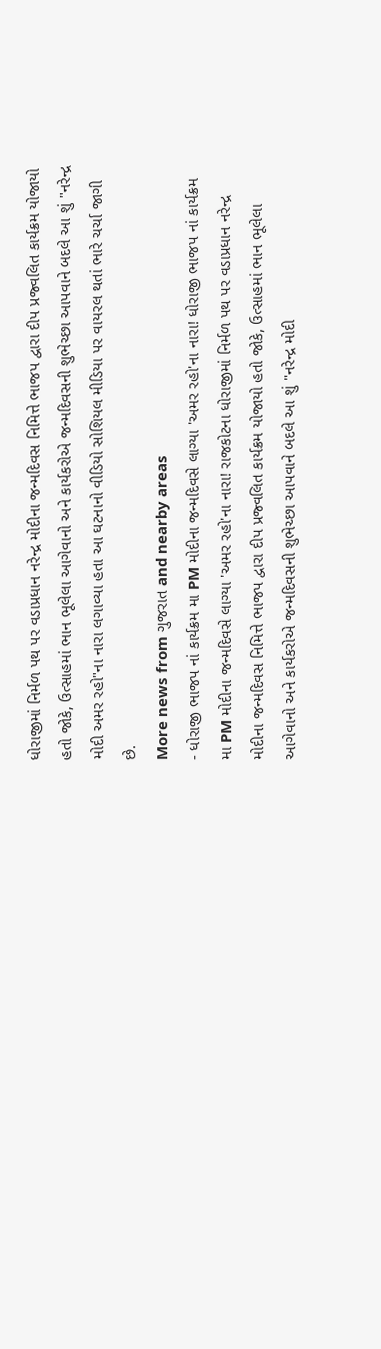ધોરાજીમાં નિર્મળ પથ પર વડાપ્રધાન નરેન્દ્ર મોદીના જન્મદિવસ નિમિત્તે ભાજપ દ્વારા દીપ પ્રજ્વલિત કાર્યક્રમ યોજાયો હતો જોકે, ઉત્સાહમાં ભાન ભૂલેલા આગેવાનો અને કાર્યકરોએ જન્મદિવસની શુભેચ્છા આપવાને બદલે આ શું "નરેન્દ્ર મોદી અમર રહો"ના નારા લગાવ્યા હતા આ ઘટનાનો વીડિયો સોશિયલ મીડિયા પર વાયરલ થતાં ભારે ચર્ચા જાગી છે.
More news from ગુજરાત and nearby areas
- ધોરાજી ભાજપ નાં કાર્યક્રમ મા PM મોદીના જન્મદિવસે લાગ્યા 'અમર રહો'ના નારા! ધોરાજી ભાજપ નાં કાર્યક્રમ મા PM મોદીના જન્મદિવસે લાગ્યા 'અમર રહો'ના નારા! રાજકોટના ધોરાજીમાં નિર્મળ પથ પર વડાપ્રધાન નરેન્દ્ર મોદીના જન્મદિવસ નિમિત્તે ભાજપ દ્વારા દીપ પ્રજ્વલિત કાર્યક્રમ યોજાયો હતો જોકે, ઉત્સાહમાં ભાન ભૂલેલા આગેવાનો અને કાર્યકરોએ જન્મદિવસની શુભેચ્છા આપવાને બદલે આ શું "નરેન્દ્ર મોદી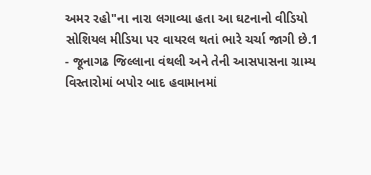અમર રહો"ના નારા લગાવ્યા હતા આ ઘટનાનો વીડિયો સોશિયલ મીડિયા પર વાયરલ થતાં ભારે ચર્ચા જાગી છે.1
- જૂનાગઢ જિલ્લાના વંથલી અને તેની આસપાસના ગ્રામ્ય વિસ્તારોમાં બપોર બાદ હવામાનમાં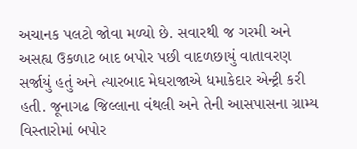અચાનક પલટો જોવા મળ્યો છે. સવારથી જ ગરમી અને અસહ્ય ઉકળાટ બાદ બપોર પછી વાદળછાયું વાતાવરણ સર્જાયું હતું અને ત્યારબાદ મેઘરાજાએ ધમાકેદાર એન્ટ્રી કરી હતી. જૂનાગઢ જિલ્લાના વંથલી અને તેની આસપાસના ગ્રામ્ય વિસ્તારોમાં બપોર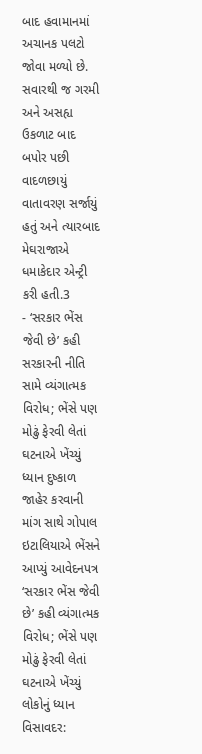બાદ હવામાનમાં અચાનક પલટો જોવા મળ્યો છે. સવારથી જ ગરમી અને અસહ્ય ઉકળાટ બાદ બપોર પછી વાદળછાયું વાતાવરણ સર્જાયું હતું અને ત્યારબાદ મેઘરાજાએ ધમાકેદાર એન્ટ્રી કરી હતી.3
- ‘સરકાર ભેંસ જેવી છે’ કહી સરકારની નીતિ સામે વ્યંગાત્મક વિરોધ; ભેંસે પણ મોઢું ફેરવી લેતાં ઘટનાએ ખેંચ્યું ધ્યાન દુષ્કાળ જાહેર કરવાની માંગ સાથે ગોપાલ ઇટાલિયાએ ભેંસને આપ્યું આવેદનપત્ર ‘સરકાર ભેંસ જેવી છે’ કહી વ્યંગાત્મક વિરોધ; ભેંસે પણ મોઢું ફેરવી લેતાં ઘટનાએ ખેંચ્યું લોકોનું ધ્યાન વિસાવદર: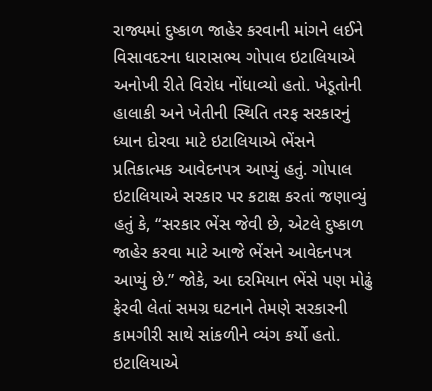રાજ્યમાં દુષ્કાળ જાહેર કરવાની માંગને લઈને વિસાવદરના ધારાસભ્ય ગોપાલ ઇટાલિયાએ અનોખી રીતે વિરોધ નોંધાવ્યો હતો. ખેડૂતોની હાલાકી અને ખેતીની સ્થિતિ તરફ સરકારનું ધ્યાન દોરવા માટે ઇટાલિયાએ ભેંસને પ્રતિકાત્મક આવેદનપત્ર આપ્યું હતું. ગોપાલ ઇટાલિયાએ સરકાર પર કટાક્ષ કરતાં જણાવ્યું હતું કે, “સરકાર ભેંસ જેવી છે, એટલે દુષ્કાળ જાહેર કરવા માટે આજે ભેંસને આવેદનપત્ર આપ્યું છે.” જોકે, આ દરમિયાન ભેંસે પણ મોઢું ફેરવી લેતાં સમગ્ર ઘટનાને તેમણે સરકારની કામગીરી સાથે સાંકળીને વ્યંગ કર્યો હતો. ઇટાલિયાએ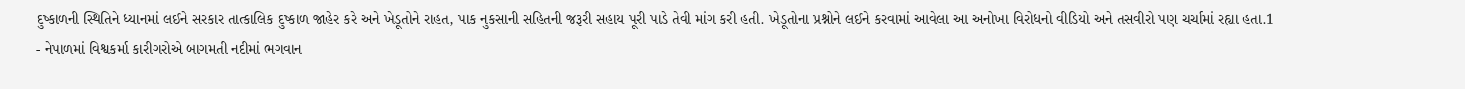દુષ્કાળની સ્થિતિને ધ્યાનમાં લઈને સરકાર તાત્કાલિક દુષ્કાળ જાહેર કરે અને ખેડૂતોને રાહત, પાક નુકસાની સહિતની જરૂરી સહાય પૂરી પાડે તેવી માંગ કરી હતી. ખેડૂતોના પ્રશ્નોને લઈને કરવામાં આવેલા આ અનોખા વિરોધનો વીડિયો અને તસવીરો પણ ચર્ચામાં રહ્યા હતા.1
- નેપાળમાં વિશ્વકર્મા કારીગરોએ બાગમતી નદીમાં ભગવાન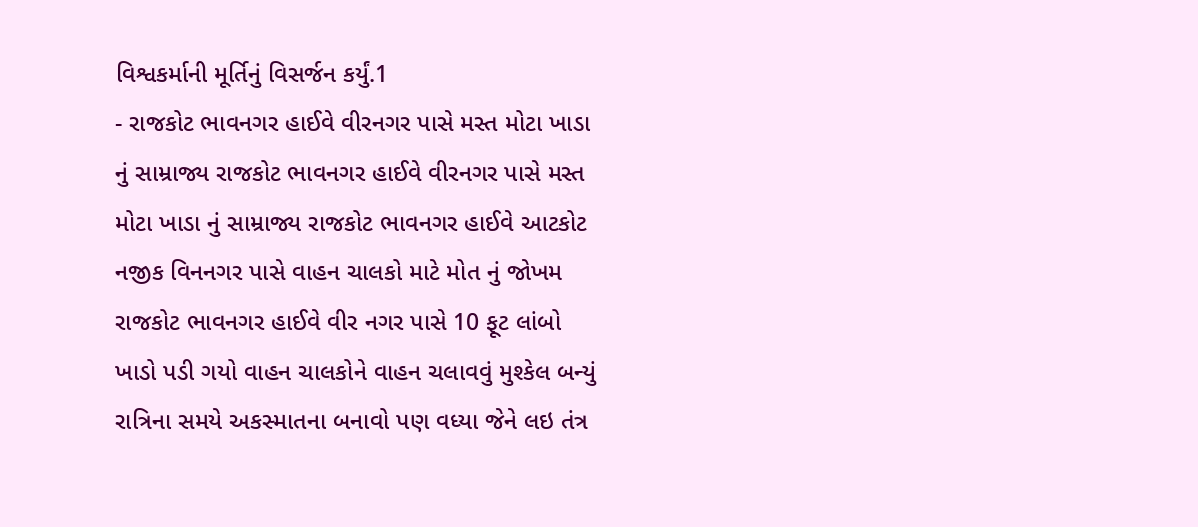વિશ્વકર્માની મૂર્તિનું વિસર્જન કર્યું.1
- રાજકોટ ભાવનગર હાઈવે વીરનગર પાસે મસ્ત મોટા ખાડા નું સામ્રાજ્ય રાજકોટ ભાવનગર હાઈવે વીરનગર પાસે મસ્ત મોટા ખાડા નું સામ્રાજ્ય રાજકોટ ભાવનગર હાઈવે આટકોટ નજીક વિનનગર પાસે વાહન ચાલકો માટે મોત નું જોખમ રાજકોટ ભાવનગર હાઈવે વીર નગર પાસે 10 ફૂટ લાંબો ખાડો પડી ગયો વાહન ચાલકોને વાહન ચલાવવું મુશ્કેલ બન્યું રાત્રિના સમયે અકસ્માતના બનાવો પણ વધ્યા જેને લઇ તંત્ર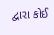દ્વારા કોઈ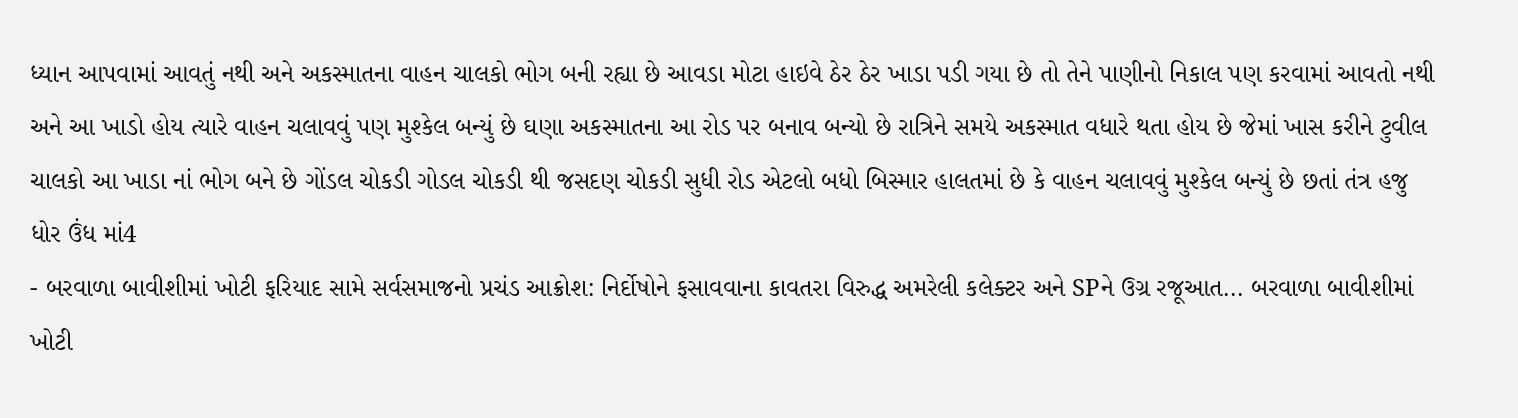ધ્યાન આપવામાં આવતું નથી અને અકસ્માતના વાહન ચાલકો ભોગ બની રહ્યા છે આવડા મોટા હાઇવે ઠેર ઠેર ખાડા પડી ગયા છે તો તેને પાણીનો નિકાલ પણ કરવામાં આવતો નથી અને આ ખાડો હોય ત્યારે વાહન ચલાવવું પણ મુશ્કેલ બન્યું છે ઘણા અકસ્માતના આ રોડ પર બનાવ બન્યો છે રાત્રિને સમયે અકસ્માત વધારે થતા હોય છે જેમાં ખાસ કરીને ટુવીલ ચાલકો આ ખાડા નાં ભોગ બને છે ગોંડલ ચોકડી ગોડલ ચોકડી થી જસદણ ચોકડી સુધી રોડ એટલો બધો બિસ્માર હાલતમાં છે કે વાહન ચલાવવું મુશ્કેલ બન્યું છે છતાં તંત્ર હજુ ધોર ઉંધ માં4
- બરવાળા બાવીશીમાં ખોટી ફરિયાદ સામે સર્વસમાજનો પ્રચંડ આક્રોશ: નિર્દોષોને ફસાવવાના કાવતરા વિરુદ્ધ અમરેલી કલેક્ટર અને SPને ઉગ્ર રજૂઆત... બરવાળા બાવીશીમાં ખોટી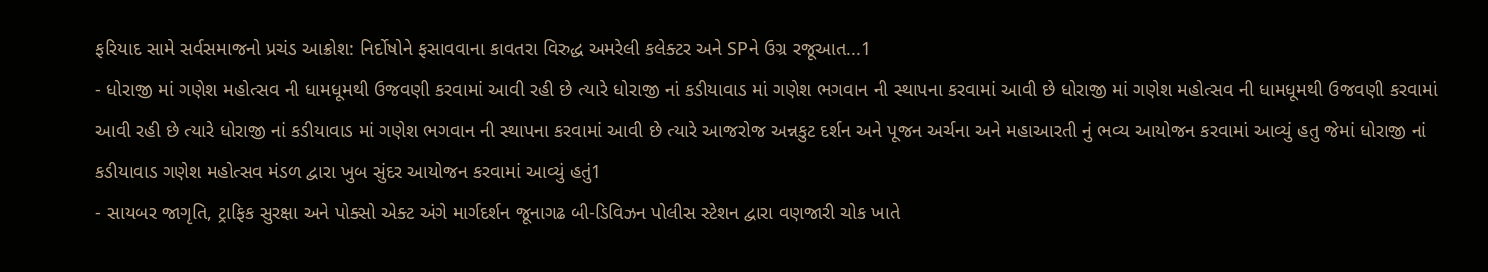ફરિયાદ સામે સર્વસમાજનો પ્રચંડ આક્રોશ: નિર્દોષોને ફસાવવાના કાવતરા વિરુદ્ધ અમરેલી કલેક્ટર અને SPને ઉગ્ર રજૂઆત...1
- ધોરાજી માં ગણેશ મહોત્સવ ની ધામધૂમથી ઉજવણી કરવામાં આવી રહી છે ત્યારે ધોરાજી નાં કડીયાવાડ માં ગણેશ ભગવાન ની સ્થાપના કરવામાં આવી છે ધોરાજી માં ગણેશ મહોત્સવ ની ધામધૂમથી ઉજવણી કરવામાં આવી રહી છે ત્યારે ધોરાજી નાં કડીયાવાડ માં ગણેશ ભગવાન ની સ્થાપના કરવામાં આવી છે ત્યારે આજરોજ અન્નકુટ દર્શન અને પૂજન અર્ચના અને મહાઆરતી નું ભવ્ય આયોજન કરવામાં આવ્યું હતુ જેમાં ધોરાજી નાં કડીયાવાડ ગણેશ મહોત્સવ મંડળ દ્વારા ખુબ સુંદર આયોજન કરવામાં આવ્યું હતું1
- સાયબર જાગૃતિ, ટ્રાફિક સુરક્ષા અને પોક્સો એક્ટ અંગે માર્ગદર્શન જૂનાગઢ બી-ડિવિઝન પોલીસ સ્ટેશન દ્વારા વણજારી ચોક ખાતે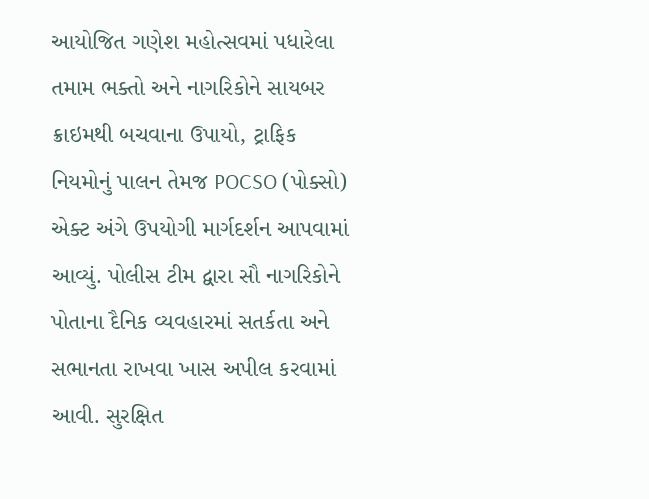આયોજિત ગણેશ મહોત્સવમાં પધારેલા તમામ ભક્તો અને નાગરિકોને સાયબર ક્રાઇમથી બચવાના ઉપાયો, ટ્રાફિક નિયમોનું પાલન તેમજ POCSO (પોક્સો) એક્ટ અંગે ઉપયોગી માર્ગદર્શન આપવામાં આવ્યું. પોલીસ ટીમ દ્વારા સૌ નાગરિકોને પોતાના દૈનિક વ્યવહારમાં સતર્કતા અને સભાનતા રાખવા ખાસ અપીલ કરવામાં આવી. સુરક્ષિત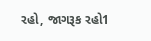રહો, જાગરૂક રહો1